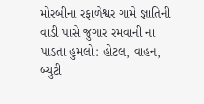મોરબીના રફાળેશ્વર ગામે જ્ઞાતિની વાડી પાસે જુગાર રમવાની ના પાડતા હુમલો: હોટલ, વાહન, બ્યુટી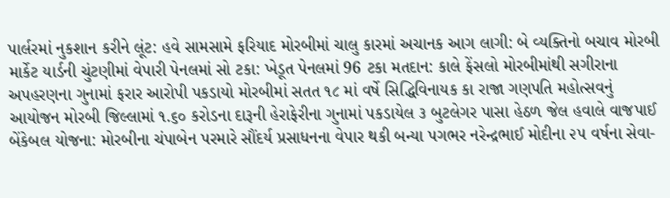પાર્લરમાં નુકશાન કરીને લૂંટ: હવે સામસામે ફરિયાદ મોરબીમાં ચાલુ કારમાં અચાનક આગ લાગી: બે વ્યક્તિનો બચાવ મોરબી માર્કેટ યાર્ડની ચુંટણીમાં વેપારી પેનલમાં સો ટકા: ખેડૂત પેનલમાં 96 ટકા મતદાન: કાલે ફેંસલો મોરબીમાંથી સગીરાના અપહરણના ગુનામાં ફરાર આરોપી પકડાયો મોરબીમાં સતત ૧૮ માં વર્ષે સિદ્ધિવિનાયક કા રાજા ગણપતિ મહોત્સવનું આયોજન મોરબી જિલ્લામાં ૧.૬૦ કરોડના દારૂની હેરાફેરીના ગુનામાં પકડાયેલ ૩ બુટલેગર પાસા હેઠળ જેલ હવાલે વાજપાઈ બેંકેબલ યોજના: મોરબીના ચંપાબેન પરમારે સૌંદર્ય પ્રસાધનના વેપાર થકી બન્યા પગભર નરેન્દ્રભાઈ મોદીના ૨૫ વર્ષના સેવા-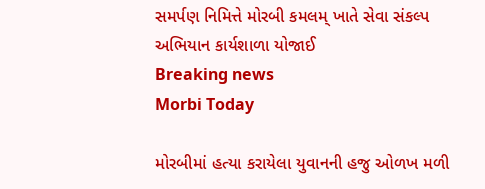સમર્પણ નિમિત્તે મોરબી કમલમ્ ખાતે સેવા સંકલ્પ અભિયાન કાર્યશાળા યોજાઈ
Breaking news
Morbi Today

મોરબીમાં હત્યા કરાયેલા યુવાનની હજુ ઓળખ મળી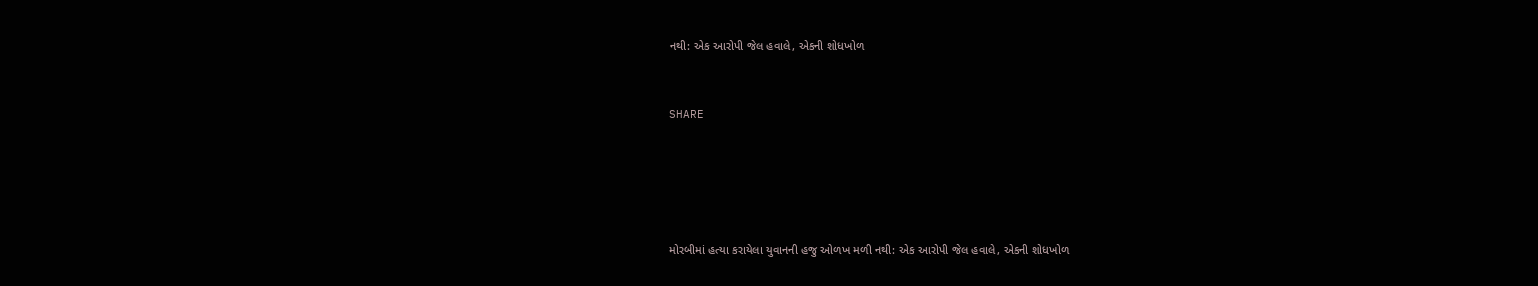નથી: એક આરોપી જેલ હવાલે, એકની શોધખોળ


SHARE





મોરબીમાં હત્યા કરાયેલા યુવાનની હજુ ઓળખ મળી નથી: એક આરોપી જેલ હવાલે, એકની શોધખોળ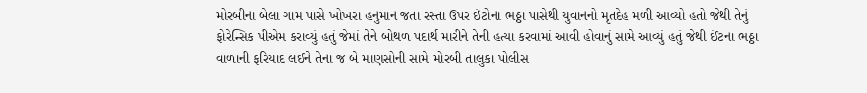મોરબીના બેલા ગામ પાસે ખોખરા હનુમાન જતા રસ્તા ઉપર ઇંટોના ભઠ્ઠા પાસેથી યુવાનનો મૃતદેહ મળી આવ્યો હતો જેથી તેનું ફોરેન્સિક પીએમ કરાવ્યું હતું જેમાં તેને બોથળ પદાર્થ મારીને તેની હત્યા કરવામાં આવી હોવાનું સામે આવ્યું હતું જેથી ઈંટના ભઠ્ઠા વાળાની ફરિયાદ લઈને તેના જ બે માણસોની સામે મોરબી તાલુકા પોલીસ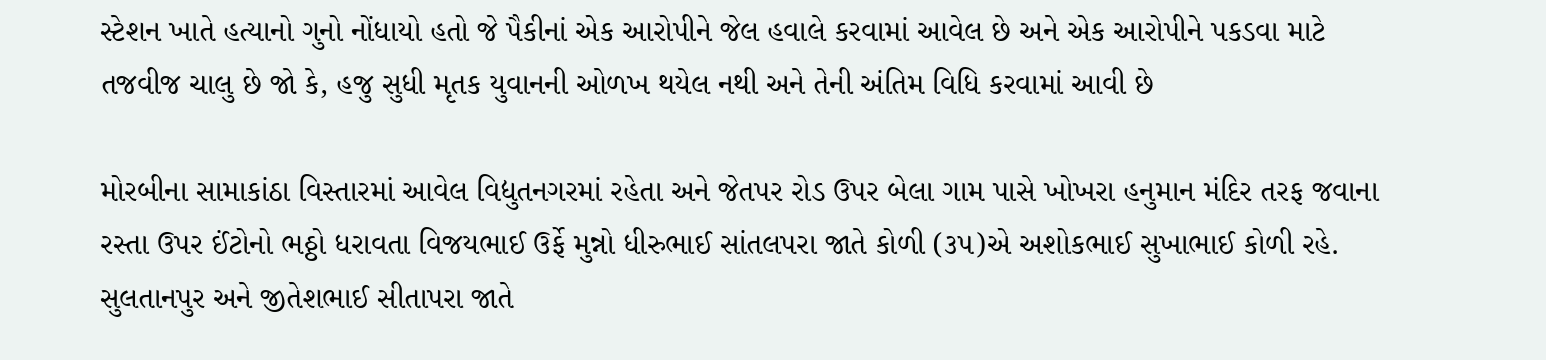સ્ટેશન ખાતે હત્યાનો ગુનો નોંધાયો હતો જે પૈકીનાં એક આરોપીને જેલ હવાલે કરવામાં આવેલ છે અને એક આરોપીને પકડવા માટે તજવીજ ચાલુ છે જો કે, હજુ સુધી મૃતક યુવાનની ઓળખ થયેલ નથી અને તેની અંતિમ વિધિ કરવામાં આવી છે

મોરબીના સામાકાંઠા વિસ્તારમાં આવેલ વિદ્યુતનગરમાં રહેતા અને જેતપર રોડ ઉપર બેલા ગામ પાસે ખોખરા હનુમાન મંદિર તરફ જવાના રસ્તા ઉપર ઈંટોનો ભઠ્ઠો ધરાવતા વિજયભાઈ ઉર્ફે મુન્નો ધીરુભાઈ સાંતલપરા જાતે કોળી (૩૫)એ અશોકભાઈ સુખાભાઈ કોળી રહે. સુલતાનપુર અને જીતેશભાઈ સીતાપરા જાતે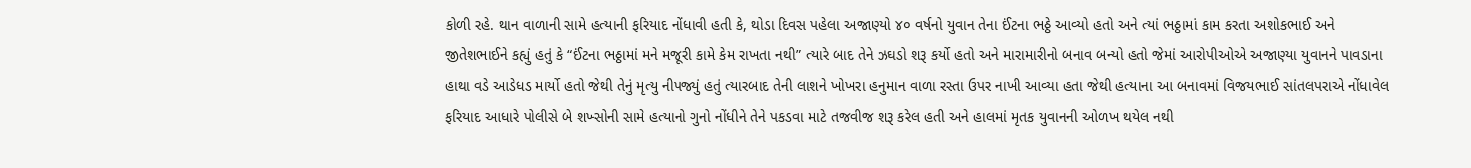કોળી રહે. થાન વાળાની સામે હત્યાની ફરિયાદ નોંધાવી હતી કે, થોડા દિવસ પહેલા અજાણ્યો ૪૦ વર્ષનો યુવાન તેના ઈંટના ભઠ્ઠે આવ્યો હતો અને ત્યાં ભઠ્ઠામાં કામ કરતા અશોકભાઈ અને જીતેશભાઈને કહ્યું હતું કે “ઈંટના ભઠ્ઠામાં મને મજૂરી કામે કેમ રાખતા નથી” ત્યારે બાદ તેને ઝઘડો શરૂ કર્યો હતો અને મારામારીનો બનાવ બન્યો હતો જેમાં આરોપીઓએ અજાણ્યા યુવાનને પાવડાના હાથા વડે આડેધડ માર્યો હતો જેથી તેનું મૃત્યુ નીપજ્યું હતું ત્યારબાદ તેની લાશને ખોખરા હનુમાન વાળા રસ્તા ઉપર નાખી આવ્યા હતા જેથી હત્યાના આ બનાવમાં વિજયભાઈ સાંતલપરાએ નોંધાવેલ ફરિયાદ આધારે પોલીસે બે શખ્સોની સામે હત્યાનો ગુનો નોંધીને તેને પકડવા માટે તજવીજ શરૂ કરેલ હતી અને હાલમાં મૃતક યુવાનની ઓળખ થયેલ નથી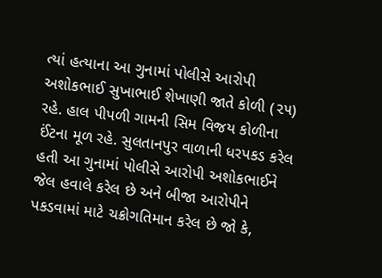ત્યાં હત્યાના આ ગુનામાં પોલીસે આરોપી અશોકભાઈ સુખાભાઈ શેખાણી જાતે કોળી (૨૫) રહે. હાલ પીપળી ગામની સિમ વિજય કોળીના ઈંટના મૂળ રહે. સુલતાનપુર વાળાની ધરપકડ કરેલ હતી આ ગુનામાં પોલીસે આરોપી અશોકભાઈને જેલ હવાલે કરેલ છે અને બીજા આરોપીને પકડવામાં માટે ચક્રોગતિમાન કરેલ છે જો કે,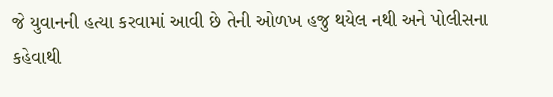જે યુવાનની હત્યા કરવામાં આવી છે તેની ઓળખ હજુ થયેલ નથી અને પોલીસના કહેવાથી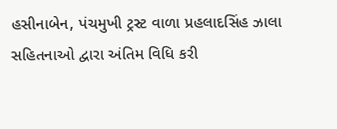હસીનાબેન, પંચમુખી ટ્રસ્ટ વાળા પ્રહલાદસિંહ ઝાલા સહિતનાઓ દ્વારા અંતિમ વિધિ કરી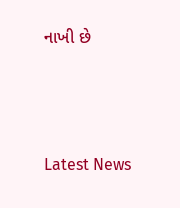નાખી છે




Latest News